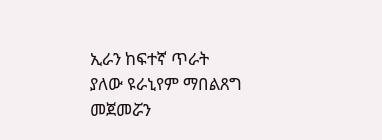ኢራን ከፍተኛ ጥራት ያለው ዩራኒየም ማበልጸግ መጀመሯን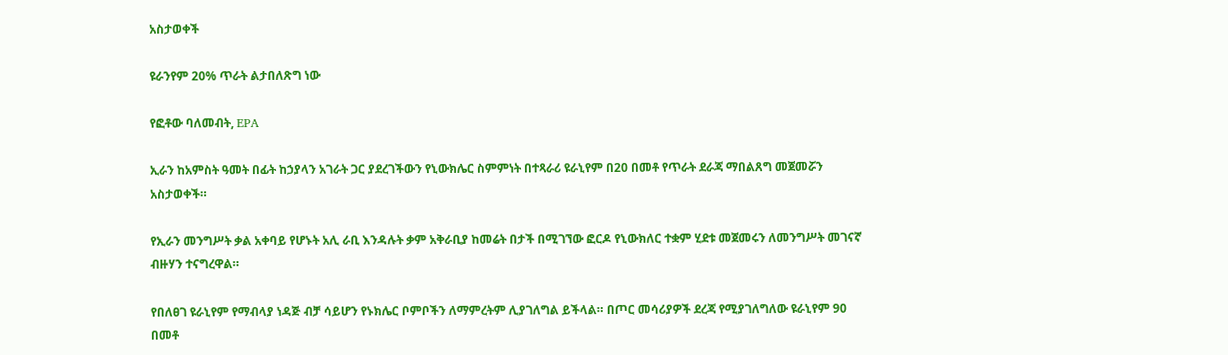አስታወቀች

ዩራንየም 20% ጥራት ልታበለጽግ ነው

የፎቶው ባለመብት, EPA

ኢራን ከአምስት ዓመት በፊት ከኃያላን አገራት ጋር ያደረገችውን የኒውክሌር ስምምነት በተጻራሪ ዩራኒየም በ20 በመቶ የጥራት ደራጃ ማበልጸግ መጀመሯን አስታወቀች።

የኢራን መንግሥት ቃል አቀባይ የሆኑት አሊ ራቢ እንዳሉት ቃም አቅራቢያ ከመሬት በታች በሚገኘው ፎርዶ የኒውክለር ተቋም ሂደቱ መጀመሩን ለመንግሥት መገናኛ ብዙሃን ተናግረዋል።

የበለፀገ ዩራኒየም የማብላያ ነዳጅ ብቻ ሳይሆን የኑክሌር ቦምቦችን ለማምረትም ሊያገለግል ይችላል። በጦር መሳሪያዎች ደረጃ የሚያገለግለው ዩራኒየም 90 በመቶ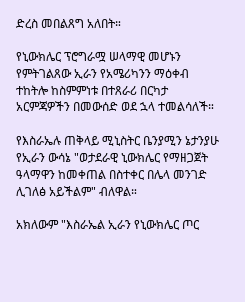ድረስ መበልጸግ አለበት።

የኒውክሌር ፕሮግራሟ ሠላማዊ መሆኑን የምትገልጸው ኢራን የአሜሪካንን ማዕቀብ ተከትሎ ከስምምነቱ በተጸራሪ በርካታ አርምጃዎችን በመውሰድ ወደ ኋላ ተመልሳለች።

የእስራኤሉ ጠቅላይ ሚኒስትር ቤንያሚን ኔታንያሁ የኢራን ውሳኔ "ወታደራዊ ኒውክሌር የማዘጋጀት ዓላማዋን ከመቀጠል በስተቀር በሌላ መንገድ ሊገለፅ አይችልም" ብለዋል።

አክለውም "እስራኤል ኢራን የኒውክሌር ጦር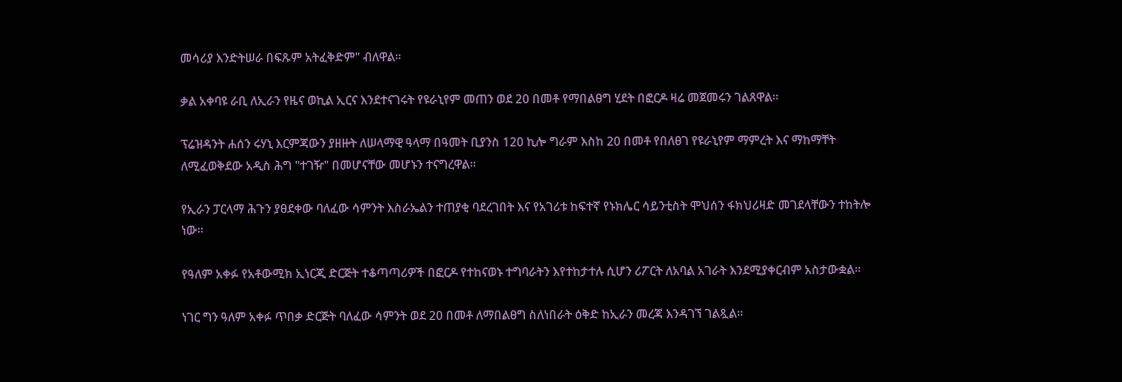መሳሪያ እንድትሠራ በፍጹም አትፈቅድም" ብለዋል።

ቃል አቀባዩ ራቢ ለኢራን የዜና ወኪል ኢርና እንደተናገሩት የዩራኒየም መጠን ወደ 20 በመቶ የማበልፀግ ሂደት በፎርዶ ዛሬ መጀመሩን ገልጸዋል።

ፕሬዝዳንት ሐሰን ሩሃኒ እርምጃውን ያዘዙት ለሠላማዊ ዓላማ በዓመት ቢያንስ 120 ኪሎ ግራም እስከ 20 በመቶ የበለፀገ የዩራኒየም ማምረት እና ማከማቸት ለሚፈወቅደው አዲስ ሕግ "ተገዥ" በመሆናቸው መሆኑን ተናግረዋል።

የኢራን ፓርላማ ሕጉን ያፀደቀው ባለፈው ሳምንት እስራኤልን ተጠያቂ ባደረገበት እና የአገሪቱ ከፍተኛ የኑክሌር ሳይንቲስት ሞህሰን ፋክህሪዛድ መገደላቸውን ተከትሎ ነው።

የዓለም አቀፉ የአቶውሚክ ኢነርጂ ድርጅት ተቆጣጣሪዎች በፎርዶ የተከናወኑ ተግባራትን እየተከታተሉ ሲሆን ሪፖርት ለአባል አገራት እንደሚያቀርብም አስታውቋል።

ነገር ግን ዓለም አቀፉ ጥበቃ ድርጅት ባለፈው ሳምንት ወደ 20 በመቶ ለማበልፀግ ስለነበራት ዕቅድ ከኢራን መረጃ እንዳገኘ ገልጿል።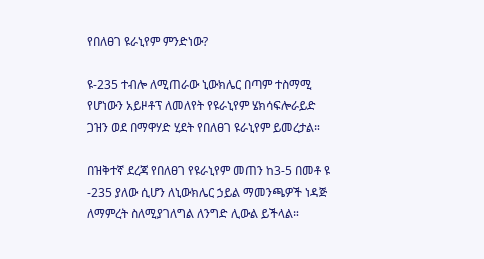የበለፀገ ዩራኒየም ምንድነው?

ዩ-235 ተብሎ ለሚጠራው ኒውክሌር በጣም ተስማሚ የሆነውን አይዞቶፕ ለመለየት የዩራኒየም ሄክሳፍሎራይድ ጋዝን ወደ በማዋሃድ ሂደት የበለፀገ ዩራኒየም ይመረታል።

በዝቅተኛ ደረጃ የበለፀገ የዩራኒየም መጠን ከ3-5 በመቶ ዩ -235 ያለው ሲሆን ለኒውክሌር ኃይል ማመንጫዎች ነዳጅ ለማምረት ስለሚያገለግል ለንግድ ሊውል ይችላል።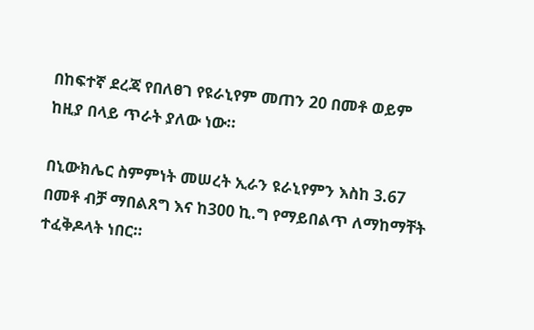በከፍተኛ ደረጃ የበለፀገ የዩራኒየም መጠን 20 በመቶ ወይም ከዚያ በላይ ጥራት ያለው ነው።

በኒውክሌር ስምምነት መሠረት ኢራን ዩራኒየምን እስከ 3.67 በመቶ ብቻ ማበልጸግ እና ከ300 ኪ.ግ የማይበልጥ ለማከማቸት ተፈቅዶላት ነበር።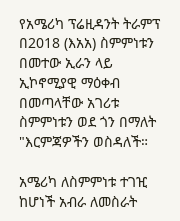የአሜሪካ ፕሬዚዳንት ትራምፕ በ2018 (እአአ) ስምምነቱን በመተው ኢራን ላይ ኢኮኖሚያዊ ማዕቀብ በመጣላቸው አገሪቱ ስምምነቱን ወደ ጎን በማለት "እርምጃዎችን ወስዳለች።

አሜሪካ ለስምምነቱ ተገዢ ከሆነች አብራ ለመስራት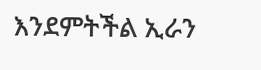እንደምትችል ኢራን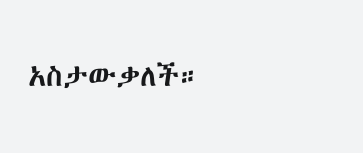አስታውቃለች።